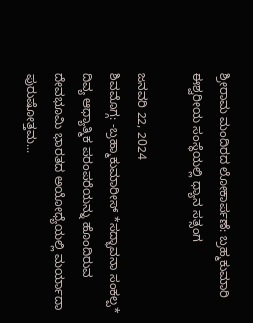ಶ್ರೀರಾಮ ಮಂದಿರದ ಲೋಕಾರ್ಪಣೆ: ಬ್ರಹ್ಮಕುಮಾರಿ ಈಶ್ವರೀಯ ಸಂಸ್ಥೆಯಲ್ಲಿ ಧ್ಯಾನ ಸತ್ಸಂಗ

ಜನವರಿ 22, 2024
ಶಿವಮೊಗ್ಗ: -ಬ್ರಹ್ಮಾಕುಮಾರೀಸ್ *ಸದ್ಭಾವನಾ ಸಂಕಲ್ಪ* ದಿವ್ಯ ಆಧ್ಯಾತ್ಮಿಕ ಪರಂಪರೆಯನ್ನು ಹೊಂದಿರುವ ದೇವಭೂಮಿ ಭಾರತದ ಅಯೋಧ್ಯೆಯಲ್ಲಿ ಮರ್ಯಾದಾ ಪುರುಷೋತ್ತಮ...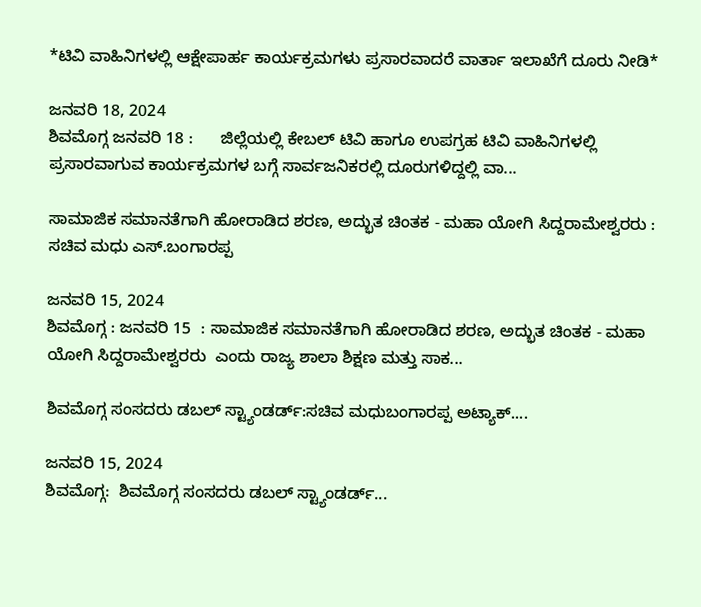*ಟಿವಿ ವಾಹಿನಿಗಳಲ್ಲಿ ಆಕ್ಷೇಪಾರ್ಹ ಕಾರ್ಯಕ್ರಮಗಳು ಪ್ರಸಾರವಾದರೆ ವಾರ್ತಾ ಇಲಾಖೆಗೆ ದೂರು ನೀಡಿ*

ಜನವರಿ 18, 2024
ಶಿವಮೊಗ್ಗ ಜನವರಿ 18 :      ಜಿಲ್ಲೆಯಲ್ಲಿ ಕೇಬಲ್ ಟಿವಿ ಹಾಗೂ ಉಪಗ್ರಹ ಟಿವಿ ವಾಹಿನಿಗಳಲ್ಲಿ ಪ್ರಸಾರವಾಗುವ ಕಾರ್ಯಕ್ರಮಗಳ ಬಗ್ಗೆ ಸಾರ್ವಜನಿಕರಲ್ಲಿ ದೂರುಗಳಿದ್ದಲ್ಲಿ ವಾ...

ಸಾಮಾಜಿಕ ಸಮಾನತೆಗಾಗಿ ಹೋರಾಡಿದ ಶರಣ, ಅದ್ಭುತ ಚಿಂತಕ - ಮಹಾ ಯೋಗಿ ಸಿದ್ದರಾಮೇಶ್ವರರು : ಸಚಿವ ಮಧು ಎಸ್.ಬಂಗಾರಪ್ಪ

ಜನವರಿ 15, 2024
ಶಿವಮೊಗ್ಗ : ಜನವರಿ 15  : ಸಾಮಾಜಿಕ ಸಮಾನತೆಗಾಗಿ ಹೋರಾಡಿದ ಶರಣ, ಅದ್ಭುತ ಚಿಂತಕ - ಮಹಾ ಯೋಗಿ ಸಿದ್ದರಾಮೇಶ್ವರರು  ಎಂದು ರಾಜ್ಯ ಶಾಲಾ ಶಿಕ್ಷಣ ಮತ್ತು ಸಾಕ...

ಶಿವಮೊಗ್ಗ ಸಂಸದರು ಡಬಲ್ ಸ್ಟ್ಯಾಂಡರ್ಡ್:ಸಚಿವ ಮಧುಬಂಗಾರಪ್ಪ ಅಟ್ಯಾಕ್....

ಜನವರಿ 15, 2024
ಶಿವಮೊಗ್ಗ:  ಶಿವಮೊಗ್ಗ ಸಂಸದರು ಡಬಲ್ ಸ್ಟ್ಯಾಂಡರ್ಡ್...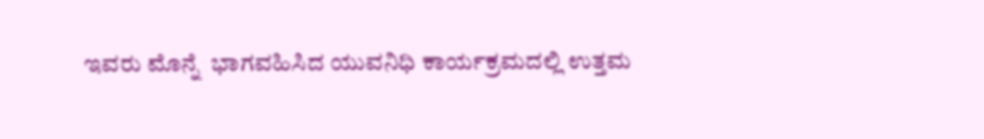ಇವರು ಮೊನ್ನೆ  ಭಾಗವಹಿಸಿದ ಯುವನಿಧಿ ಕಾರ್ಯಕ್ರಮದಲ್ಲಿ ಉತ್ತಮ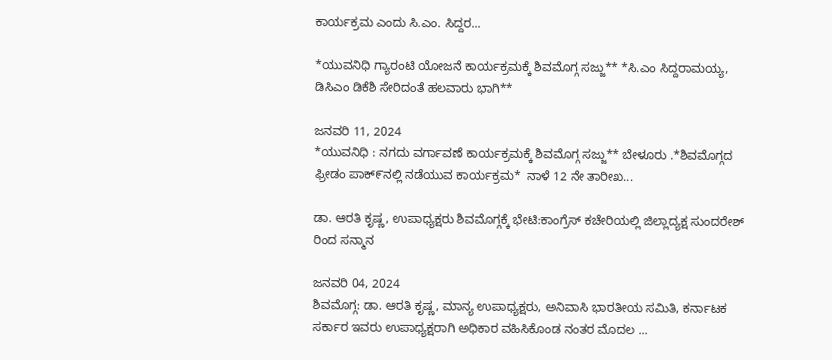ಕಾರ್ಯಕ್ರಮ ಎಂದು ಸಿ.ಎಂ. ಸಿದ್ದರ...

*ಯುವನಿಧಿ ಗ್ಯಾರಂಟಿ ಯೋಜನೆ ಕಾರ್ಯಕ್ರಮಕ್ಕೆ ಶಿವಮೊಗ್ಗ ಸಜ್ಜು** *ಸಿ.ಎಂ‌ ಸಿದ್ದರಾಮಯ್ಯ, ಡಿಸಿಎಂ ಡಿಕೆಶಿ ಸೇರಿದಂತೆ ಹಲವಾರು ಭಾಗಿ**

ಜನವರಿ 11, 2024
*ಯುವನಿಧಿ : ನಗದು ವರ್ಗಾವಣೆ ಕಾರ್ಯಕ್ರಮಕ್ಕೆ ಶಿವಮೊಗ್ಗ ಸಜ್ಜು** ಬೇಳೂರು .*ಶಿವಮೊಗ್ಗದ ಫ್ರೀಡಂ ಪಾಕ್೯ನಲ್ಲಿ ನಡೆಯುವ ಕಾರ್ಯಕ್ರಮ*  ನಾಳೆ 12 ನೇ ತಾರೀಖ...

ಡಾ. ಆರತಿ ಕೃಷ್ಣ, ಉಪಾಧ್ಯಕ್ಷರು ಶಿವಮೊಗ್ಗಕ್ಕೆ ಭೇಟಿ:ಕಾಂಗ್ರೆಸ್ ಕಚೇರಿಯಲ್ಲಿ ಜಿಲ್ಲಾದ್ಯಕ್ಷ ಸುಂದರೇಶ್ ರಿಂದ ಸನ್ಮಾನ

ಜನವರಿ 04, 2024
ಶಿವಮೊಗ್ಗ: ಡಾ. ಆರತಿ ಕೃಷ್ಣ, ಮಾನ್ಯ ಉಪಾಧ್ಯಕ್ಷರು, ಅನಿವಾಸಿ ಭಾರತೀಯ ಸಮಿತಿ, ಕರ್ನಾಟಕ ಸರ್ಕಾರ ಇವರು ಉಪಾಧ್ಯಕ್ಷರಾಗಿ ಅಧಿಕಾರ ವಹಿಸಿಕೊಂಡ ನಂತರ ಮೊದಲ ...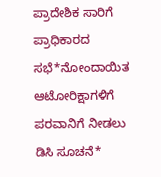ಪ್ರಾದೇಶಿಕ ಸಾರಿಗೆ ಪ್ರಾಧಿಕಾರದ ಸಭೆ*ನೋಂದಾಯಿತ ಆಟೋರಿಕ್ಷಾಗಳಿಗೆ ಪರವಾನಿಗೆ ನೀಡಲು ಡಿಸಿ ಸೂಚನೆ*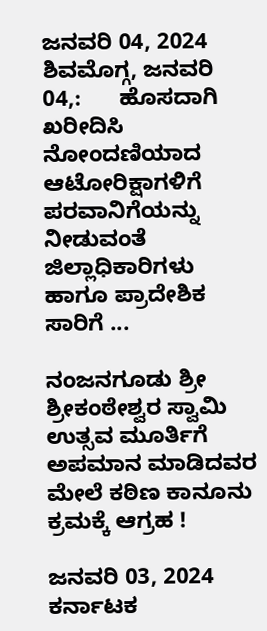ಜನವರಿ 04, 2024
ಶಿವಮೊಗ್ಗ, ಜನವರಿ 04,:      ಹೊಸದಾಗಿ ಖರೀದಿಸಿ ನೋಂದಣಿಯಾದ ಆಟೋರಿಕ್ಷಾಗಳಿಗೆ ಪರವಾನಿಗೆಯನ್ನು ನೀಡುವಂತೆ ಜಿಲ್ಲಾಧಿಕಾರಿಗಳು ಹಾಗೂ ಪ್ರಾದೇಶಿಕ ಸಾರಿಗೆ ...

ನಂಜನಗೂಡು ಶ್ರೀ ಶ್ರೀಕಂಠೇಶ್ವರ ಸ್ವಾಮಿ ಉತ್ಸವ ಮೂರ್ತಿಗೆ ಅಪಮಾನ ಮಾಡಿದವರ ಮೇಲೆ ಕಠಿಣ ಕಾನೂನು ಕ್ರಮಕ್ಕೆ ಆಗ್ರಹ !

ಜನವರಿ 03, 2024
ಕರ್ನಾಟಕ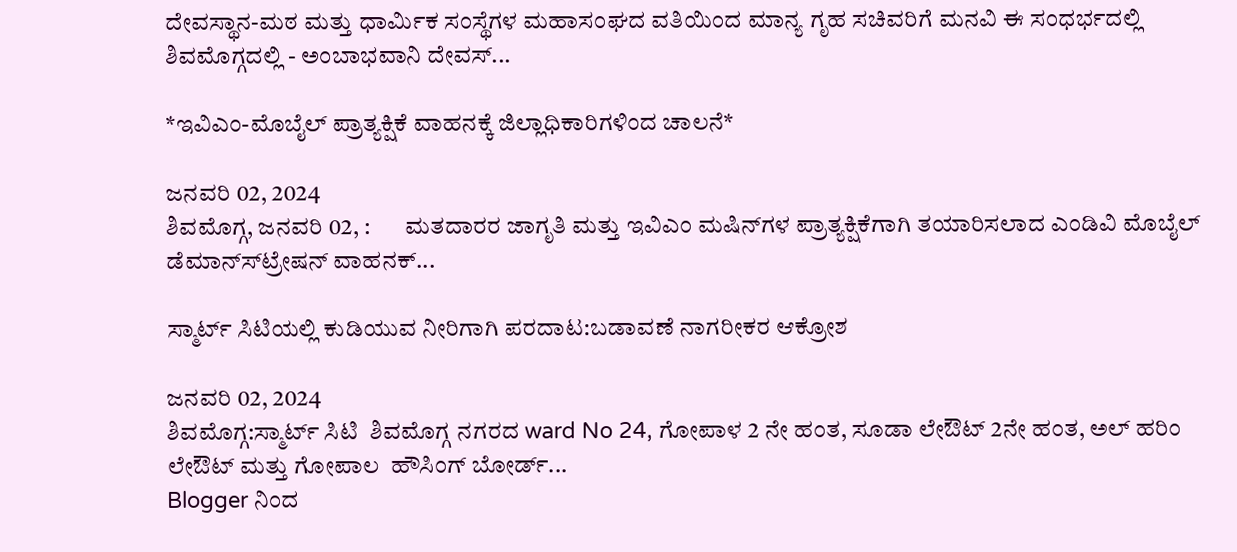ದೇವಸ್ಥಾನ-ಮಠ ಮತ್ತು ಧಾರ್ಮಿಕ ಸಂಸ್ಥೆಗಳ ಮಹಾಸಂಘದ ವತಿಯಿಂದ ಮಾನ್ಯ ಗೃಹ ಸಚಿವರಿಗೆ ಮನವಿ ಈ ಸಂಧರ್ಭದಲ್ಲಿ ಶಿವಮೊಗ್ಗದಲ್ಲಿ - ಅಂಬಾಭವಾನಿ ದೇವಸ್...

*ಇವಿಎಂ-ಮೊಬೈಲ್ ಪ್ರಾತ್ಯಕ್ಷಿಕೆ ವಾಹನಕ್ಕೆ ಜಿಲ್ಲಾಧಿಕಾರಿಗಳಿಂದ ಚಾಲನೆ*

ಜನವರಿ 02, 2024
ಶಿವಮೊಗ್ಗ, ಜನವರಿ 02, :       ಮತದಾರರ ಜಾಗೃತಿ ಮತ್ತು ಇವಿಎಂ ಮಷಿನ್‍ಗಳ ಪ್ರಾತ್ಯಕ್ಷಿಕೆಗಾಗಿ ತಯಾರಿಸಲಾದ ಎಂಡಿವಿ ಮೊಬೈಲ್ ಡೆಮಾನ್ಸ್‍ಟ್ರೇಷನ್ ವಾಹನಕ್...

ಸ್ಮಾರ್ಟ್ ಸಿಟಿಯಲ್ಲಿ ಕುಡಿಯುವ ನೀರಿಗಾಗಿ ಪರದಾಟ:ಬಡಾವಣೆ ನಾಗರೀಕರ ಆಕ್ರೋಶ

ಜನವರಿ 02, 2024
ಶಿವಮೊಗ್ಗ:ಸ್ಮಾರ್ಟ್ ಸಿಟಿ  ಶಿವಮೊಗ್ಗ ನಗರದ ward No 24, ಗೋಪಾಳ 2 ನೇ ಹಂತ, ಸೂಡಾ ಲೇಔಟ್ 2ನೇ ಹಂತ, ಅಲ್ ಹರಿಂ ಲೇಔಟ್ ಮತ್ತು ಗೋಪಾಲ  ಹೌಸಿಂಗ್ ಬೋರ್ಡ್...
Blogger ನಿಂದ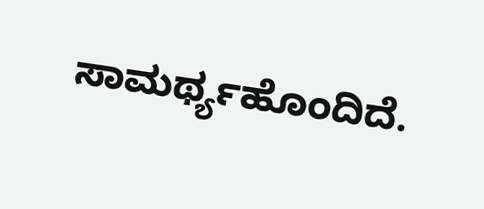ಸಾಮರ್ಥ್ಯಹೊಂದಿದೆ.